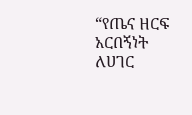“የጤና ዘርፍ አርበኝነት ለሀገር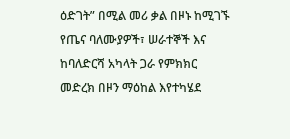ዕድገት” በሚል መሪ ቃል በዞኑ ከሚገኙ የጤና ባለሙያዎች፣ ሠራተኞች እና ከባለድርሻ አካላት ጋራ የምክክር መድረክ በዞን ማዕከል እየተካሄደ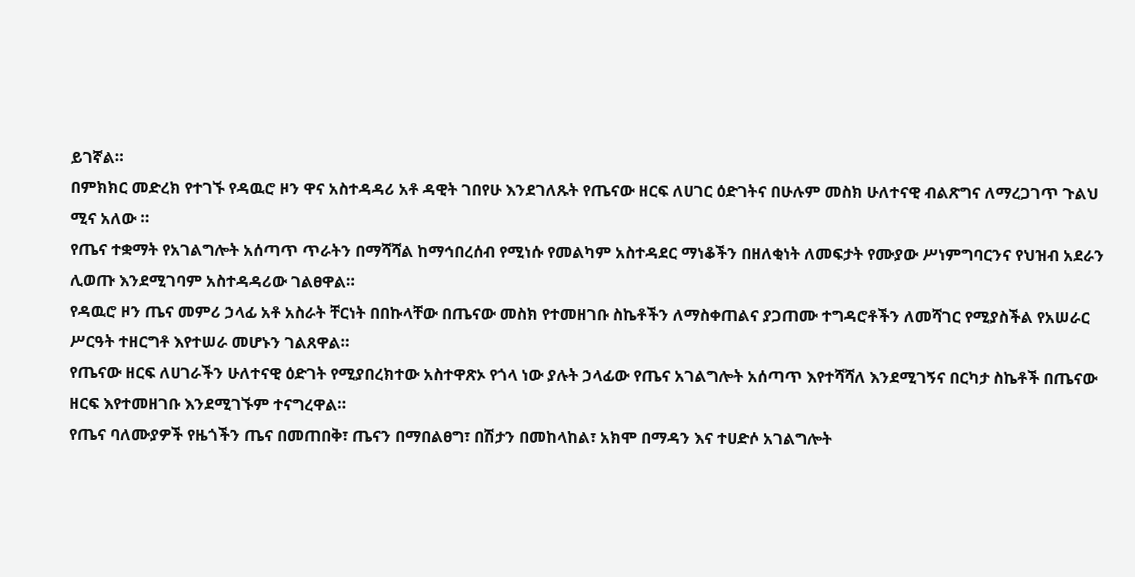ይገኛል።
በምክክር መድረክ የተገኙ የዳዉሮ ዞን ዋና አስተዳዳሪ አቶ ዳዊት ገበየሁ እንደገለጹት የጤናው ዘርፍ ለሀገር ዕድገትና በሁሉም መስክ ሁለተናዊ ብልጽግና ለማረጋገጥ ጉልህ ሚና አለው ።
የጤና ተቋማት የአገልግሎት አሰጣጥ ጥራትን በማሻሻል ከማኅበረሰብ የሚነሱ የመልካም አስተዳደር ማነቆችን በዘለቂነት ለመፍታት የሙያው ሥነምግባርንና የህዝብ አደራን ሊወጡ እንደሚገባም አስተዳዳሪው ገልፀዋል።
የዳዉሮ ዞን ጤና መምሪ ኃላፊ አቶ አስራት ቸርነት በበኩላቸው በጤናው መስክ የተመዘገቡ ስኬቶችን ለማስቀጠልና ያጋጠሙ ተግዳሮቶችን ለመሻገር የሚያስችል የአሠራር ሥርዓት ተዘርግቶ እየተሠራ መሆኑን ገልጸዋል።
የጤናው ዘርፍ ለሀገራችን ሁለተናዊ ዕድገት የሚያበረክተው አስተዋጽኦ የጎላ ነው ያሉት ኃላፊው የጤና አገልግሎት አሰጣጥ እየተሻሻለ እንደሚገኝና በርካታ ስኬቶች በጤናው ዘርፍ እየተመዘገቡ እንደሚገኙም ተናግረዋል።
የጤና ባለሙያዎች የዜጎችን ጤና በመጠበቅ፣ ጤናን በማበልፀግ፣ በሽታን በመከላከል፣ አክሞ በማዳን እና ተሀድሶ አገልግሎት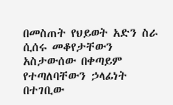በመስጠት የህይወት አድን ስራ ሲሰሩ መቆየታቸውን አስታውሰው በቀጣይም የተጣለባቸውን ኃላፊነት በተገቢው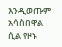እንዲወጡም አሳስበዋል ሲል የዞኑ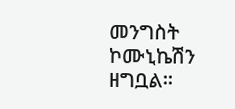መንግስት ኮሙኒኬሽን ዘግቧል።